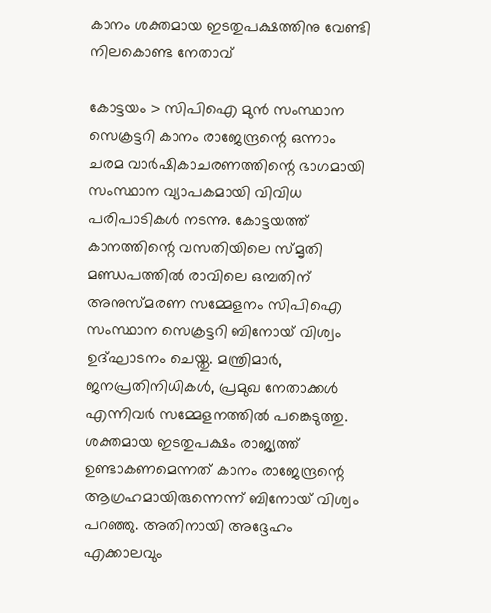കാനം ശക്തമായ ഇടതുപക്ഷത്തിനു വേണ്ടി നിലകൊണ്ട നേതാവ്

കോട്ടയം > സിപിഐ മുൻ സംസ്ഥാന സെക്രട്ടറി കാനം രാജേന്ദ്രന്റെ ഒന്നാം ചരമ വാർഷികാചരണത്തിന്റെ ഭാഗമായി സംസ്ഥാന വ്യാപകമായി വിവിധ പരിപാടികൾ നടന്നു. കോട്ടയത്ത് കാനത്തിന്റെ വസതിയിലെ സ്മൃതി മണ്ഡപത്തിൽ രാവിലെ ഒമ്പതിന് അനുസ്മരണ സമ്മേളനം സിപിഐ സംസ്ഥാന സെക്രട്ടറി ബിനോയ് വിശ്വം ഉദ്ഘാടനം ചെയ്തു. മന്ത്രിമാർ, ജനപ്രതിനിധികൾ, പ്രമുഖ നേതാക്കൾ എന്നിവർ സമ്മേളനത്തിൽ പങ്കെടുത്തു.
ശക്തമായ ഇടതുപക്ഷം രാജ്യത്ത് ഉണ്ടാകണമെന്നത് കാനം രാജേന്ദ്രന്റെ ആഗ്രഹമായിരുന്നെന്ന് ബിനോയ് വിശ്വം പറഞ്ഞു. അതിനായി അദ്ദേഹം എക്കാലവും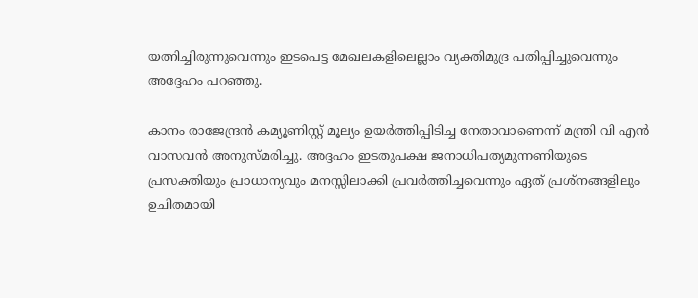യത്നിച്ചിരുന്നുവെന്നും ഇടപെട്ട മേഖലകളിലെല്ലാം വ്യക്തിമുദ്ര പതിപ്പിച്ചുവെന്നും അദ്ദേഹം പറഞ്ഞു.

കാനം രാജേന്ദ്രൻ കമ്യൂണിസ്റ്റ് മൂല്യം ഉയർത്തിപ്പിടിച്ച നേതാവാണെന്ന് മന്ത്രി വി എൻ വാസവൻ അനുസ്മരിച്ചു. അദ്ദഹം ഇടതുപക്ഷ ജനാധിപത്യമുന്നണിയുടെ പ്രസക്തിയും പ്രാധാന്യവും മനസ്സിലാക്കി പ്രവർത്തിച്ചവെന്നും ഏത് പ്രശ്നങ്ങളിലും ഉചിതമായി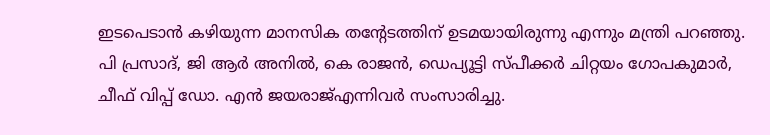ഇടപെടാൻ കഴിയുന്ന മാനസിക തന്റേടത്തിന് ഉടമയായിരുന്നു എന്നും മന്ത്രി പറഞ്ഞു. പി പ്രസാദ്, ജി ആർ അനിൽ, കെ രാജൻ, ഡെപ്യൂട്ടി സ്പീക്കർ ചിറ്റയം ഗോപകുമാർ, ചീഫ് വിപ്പ് ഡോ. എൻ ജയരാജ്എന്നിവർ സംസാരിച്ചു.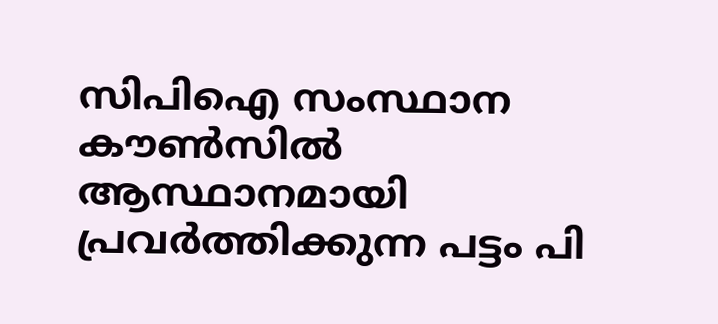സിപിഐ സംസ്ഥാന കൗൺസിൽ ആസ്ഥാനമായി പ്രവർത്തിക്കുന്ന പട്ടം പി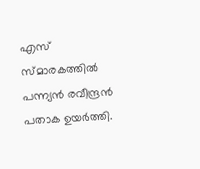എസ് സ്മാരകത്തിൽ പന്ന്യൻ രവീന്ദ്രൻ പതാക ഉയർത്തി.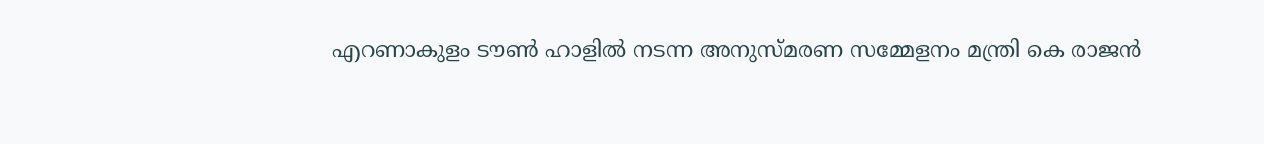എറണാകുളം ടൗൺ ഹാളിൽ നടന്ന അനുസ്മരണ സമ്മേളനം മന്ത്രി കെ രാജൻ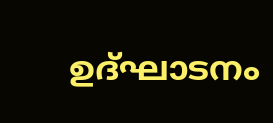ഉദ്ഘാടനം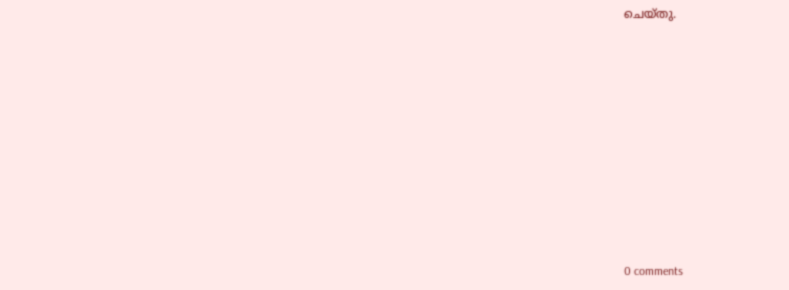ചെയ്തു.










0 comments